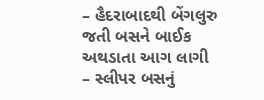– હૈદરાબાદથી બેંગલુરુ જતી બસને બાઈક અથડાતા આગ લાગી
– સ્લીપર બસનું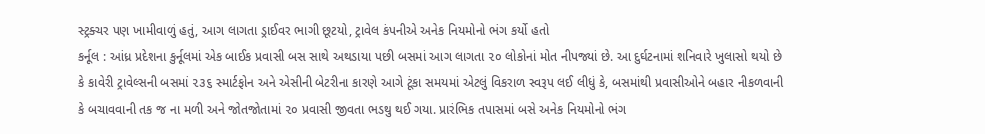સ્ટ્રક્ચર પણ ખામીવાળું હતું, આગ લાગતા ડ્રાઈવર ભાગી છૂટયો, ટ્રાવેલ કંપનીએ અનેક નિયમોનો ભંગ કર્યો હતો
કર્નૂલ : આંધ્ર પ્રદેશના કુર્નૂલમાં એક બાઈક પ્રવાસી બસ સાથે અથડાયા પછી બસમાં આગ લાગતા ૨૦ લોકોનાં મોત નીપજ્યાં છે. આ દુર્ઘટનામાં શનિવારે ખુલાસો થયો છે કે કાવેરી ટ્રાવેલ્સની બસમાં ૨૩૬ સ્માર્ટફોન અને એસીની બેટરીના કારણે આગે ટૂંકા સમયમાં એટલું વિકરાળ સ્વરૂપ લઈ લીધું કે, બસમાંથી પ્રવાસીઓને બહાર નીકળવાની કે બચાવવાની તક જ ના મળી અને જોતજોતામાં ૨૦ પ્રવાસી જીવતા ભડથુ થઈ ગયા. પ્રારંભિક તપાસમાં બસે અનેક નિયમોનો ભંગ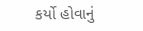કર્યો હોવાનું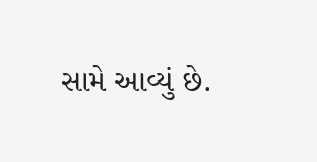સામે આવ્યું છે.